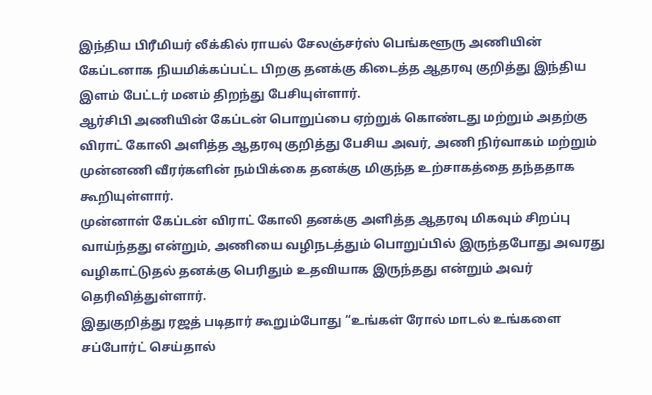இந்திய பிரீமியர் லீக்கில் ராயல் சேலஞ்சர்ஸ் பெங்களூரு அணியின் கேப்டனாக நியமிக்கப்பட்ட பிறகு தனக்கு கிடைத்த ஆதரவு குறித்து இந்திய இளம் பேட்டர் மனம் திறந்து பேசியுள்ளார்.
ஆர்சிபி அணியின் கேப்டன் பொறுப்பை ஏற்றுக் கொண்டது மற்றும் அதற்கு விராட் கோலி அளித்த ஆதரவு குறித்து பேசிய அவர், அணி நிர்வாகம் மற்றும் முன்னணி வீரர்களின் நம்பிக்கை தனக்கு மிகுந்த உற்சாகத்தை தந்ததாக கூறியுள்ளார்.
முன்னாள் கேப்டன் விராட் கோலி தனக்கு அளித்த ஆதரவு மிகவும் சிறப்பு வாய்ந்தது என்றும், அணியை வழிநடத்தும் பொறுப்பில் இருந்தபோது அவரது வழிகாட்டுதல் தனக்கு பெரிதும் உதவியாக இருந்தது என்றும் அவர் தெரிவித்துள்ளார்.
இதுகுறித்து ரஜத் படிதார் கூறும்போது “உங்கள் ரோல் மாடல் உங்களை சப்போர்ட் செய்தால்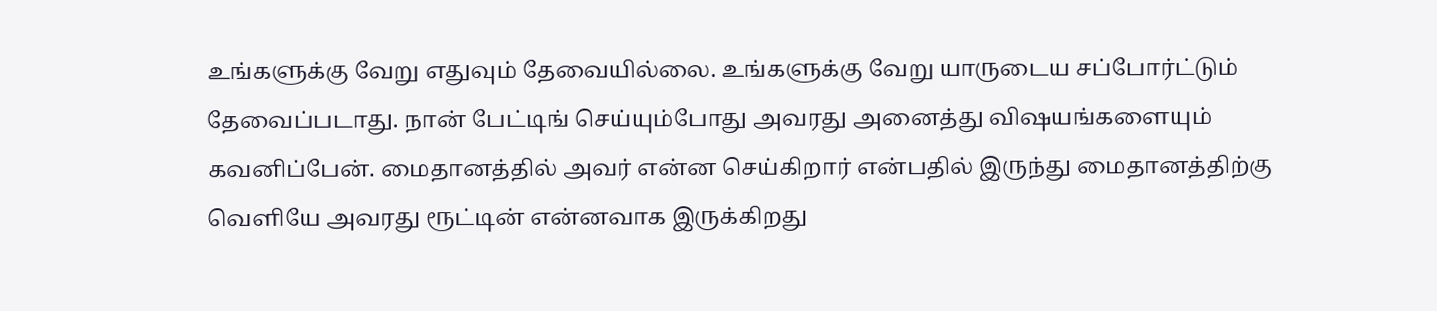உங்களுக்கு வேறு எதுவும் தேவையில்லை. உங்களுக்கு வேறு யாருடைய சப்போர்ட்டும் தேவைப்படாது. நான் பேட்டிங் செய்யும்போது அவரது அனைத்து விஷயங்களையும் கவனிப்பேன். மைதானத்தில் அவர் என்ன செய்கிறார் என்பதில் இருந்து மைதானத்திற்கு வெளியே அவரது ரூட்டின் என்னவாக இருக்கிறது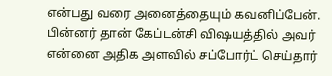என்பது வரை அனைத்தையும் கவனிப்பேன். பின்னர் தான் கேப்டன்சி விஷயத்தில் அவர் என்னை அதிக அளவில் சப்போர்ட் செய்தார்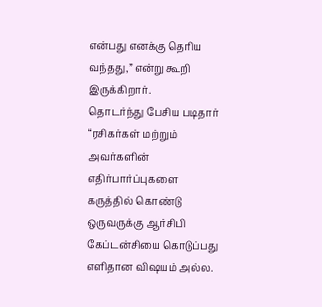என்பது எனக்கு தெரிய வந்தது,” என்று கூறி இருக்கிறார்.
தொடர்ந்து பேசிய படிதார் “ரசிகர்கள் மற்றும் அவர்களின் எதிர்பார்ப்புகளை கருத்தில் கொண்டு ஒருவருக்கு ஆர்சிபி கேப்டன்சியை கொடுப்பது எளிதான விஷயம் அல்ல.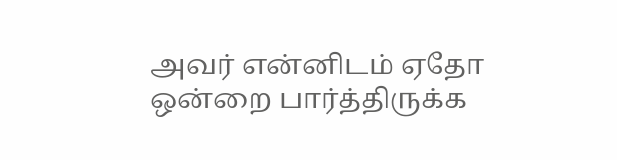அவர் என்னிடம் ஏதோ ஒன்றை பார்த்திருக்க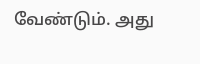வேண்டும். அது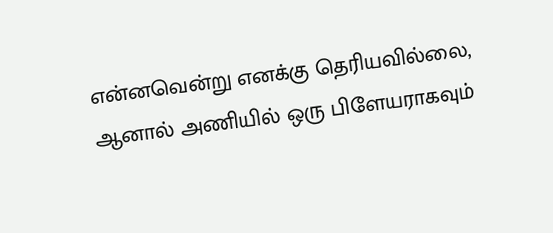என்னவென்று எனக்கு தெரியவில்லை, ஆனால் அணியில் ஒரு பிளேயராகவும்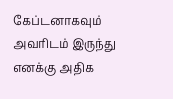கேப்டனாகவும் அவரிடம் இருந்து எனக்கு அதிக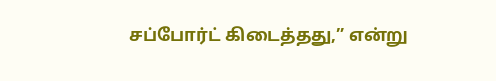சப்போர்ட் கிடைத்தது,” என்று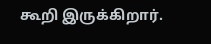கூறி இருக்கிறார்.